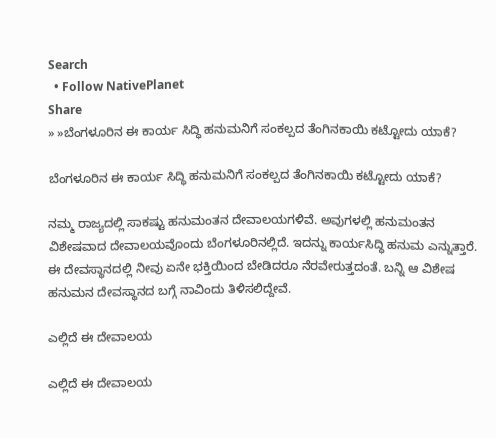Search
  • Follow NativePlanet
Share
» »ಬೆಂಗಳೂರಿನ ಈ ಕಾರ್ಯ ಸಿದ್ಧಿ ಹನುಮನಿಗೆ ಸಂಕಲ್ಪದ ತೆಂಗಿನಕಾಯಿ ಕಟ್ಟೋದು ಯಾಕೆ?

ಬೆಂಗಳೂರಿನ ಈ ಕಾರ್ಯ ಸಿದ್ಧಿ ಹನುಮನಿಗೆ ಸಂಕಲ್ಪದ ತೆಂಗಿನಕಾಯಿ ಕಟ್ಟೋದು ಯಾಕೆ?

ನಮ್ಮ ರಾಜ್ಯದಲ್ಲಿ ಸಾಕಷ್ಟು ಹನುಮಂತನ ದೇವಾಲಯಗಳಿವೆ. ಅವುಗಳಲ್ಲಿ ಹನುಮಂತನ ವಿಶೇಷವಾದ ದೇವಾಲಯವೊಂದು ಬೆಂಗಳೂರಿನಲ್ಲಿದೆ. ಇದನ್ನು ಕಾರ್ಯಸಿದ್ಧಿ ಹನುಮ ಎನ್ನುತ್ತಾರೆ. ಈ ದೇವಸ್ಥಾನದಲ್ಲಿ ನೀವು ಏನೇ ಭಕ್ತಿಯಿಂದ ಬೇಡಿದರೂ ನೆರವೇರುತ್ತದಂತೆ. ಬನ್ನಿ ಆ ವಿಶೇಷ ಹನುಮನ ದೇವಸ್ಥಾನದ ಬಗ್ಗೆ ನಾವಿಂದು ತಿಳಿಸಲಿದ್ದೇವೆ.

ಎಲ್ಲಿದೆ ಈ ದೇವಾಲಯ

ಎಲ್ಲಿದೆ ಈ ದೇವಾಲಯ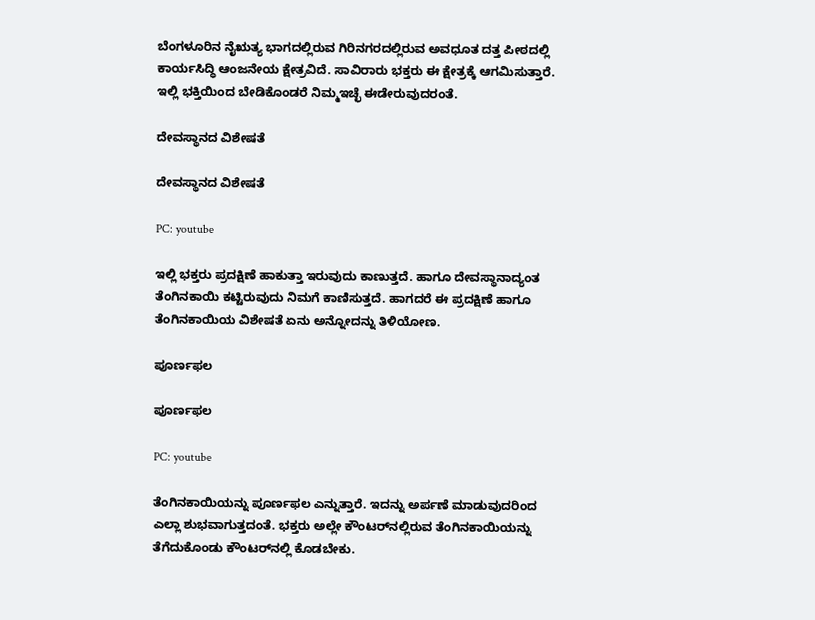ಬೆಂಗಳೂರಿನ ನೈಋತ್ಯ ಭಾಗದಲ್ಲಿರುವ ಗಿರಿನಗರದಲ್ಲಿರುವ ಅವಧೂತ ದತ್ತ ಪೀಠದಲ್ಲಿ ಕಾರ್ಯಸಿದ್ಧಿ ಆಂಜನೇಯ ಕ್ಷೇತ್ರವಿದೆ. ಸಾವಿರಾರು ಭಕ್ತರು ಈ ಕ್ಷೇತ್ರಕ್ಕೆ ಆಗಮಿಸುತ್ತಾರೆ. ಇಲ್ಲಿ ಭಕ್ತಿಯಿಂದ ಬೇಡಿಕೊಂಡರೆ ನಿಮ್ಮಇಚ್ಛೆ ಈಡೇರುವುದರಂತೆ.

ದೇವಸ್ಥಾನದ ವಿಶೇಷತೆ

ದೇವಸ್ಥಾನದ ವಿಶೇಷತೆ

PC: youtube

ಇಲ್ಲಿ ಭಕ್ತರು ಪ್ರದಕ್ಷಿಣೆ ಹಾಕುತ್ತಾ ಇರುವುದು ಕಾಣುತ್ತದೆ. ಹಾಗೂ ದೇವಸ್ಥಾನಾದ್ಯಂತ ತೆಂಗಿನಕಾಯಿ ಕಟ್ಟಿರುವುದು ನಿಮಗೆ ಕಾಣಿಸುತ್ತದೆ. ಹಾಗದರೆ ಈ ಪ್ರದಕ್ಷಿಣೆ ಹಾಗೂ ತೆಂಗಿನಕಾಯಿಯ ವಿಶೇಷತೆ ಏನು ಅನ್ನೋದನ್ನು ತಿಳಿಯೋಣ.

ಪೂರ್ಣಫಲ

ಪೂರ್ಣಫಲ

PC: youtube

ತೆಂಗಿನಕಾಯಿಯನ್ನು ಪೂರ್ಣಫಲ ಎನ್ನುತ್ತಾರೆ. ಇದನ್ನು ಅರ್ಪಣೆ ಮಾಡುವುದರಿಂದ ಎಲ್ಲಾ ಶುಭವಾಗುತ್ತದಂತೆ. ಭಕ್ತರು ಅಲ್ಲೇ ಕೌಂಟರ್‌ನಲ್ಲಿರುವ ತೆಂಗಿನಕಾಯಿಯನ್ನು ತೆಗೆದುಕೊಂಡು ಕೌಂಟರ್‌ನಲ್ಲಿ ಕೊಡಬೇಕು.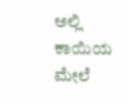ಅಲ್ಲಿ ಕಾಯಿಯ ಮೇಲೆ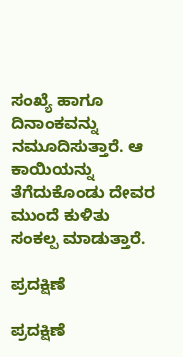ಸಂಖ್ಯೆ ಹಾಗೂ ದಿನಾಂಕವನ್ನು ನಮೂದಿಸುತ್ತಾರೆ. ಆ ಕಾಯಿಯನ್ನು ತೆಗೆದುಕೊಂಡು ದೇವರ ಮುಂದೆ ಕುಳಿತು ಸಂಕಲ್ಪ ಮಾಡುತ್ತಾರೆ.

ಪ್ರದಕ್ಷಿಣೆ

ಪ್ರದಕ್ಷಿಣೆ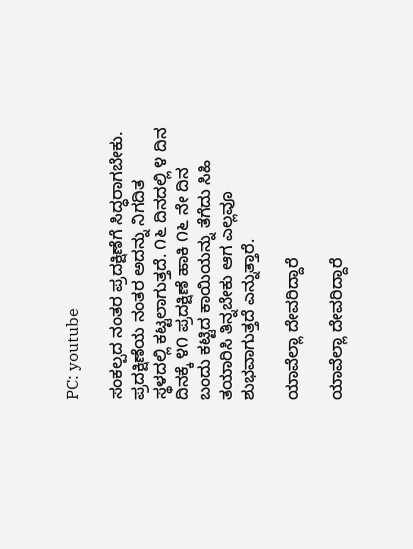PC: youtube

ಸಂಕಲ್ಪದ ನಂತರ ಪ್ರದಕ್ಷಿಣೆಗೆ ಸಿದ್ಧರಾಗಬೇಕು. ಪ್ರದಕ್ಷಿಣೆಯ ನಂತರ ಅದನ್ನು ನಿಗದಿತ ಸ್ಥಳದಲ್ಲಿ ಕಟ್ಟಲಾಗುತ್ತದೆ. ೧೬ ದಿನದಲ್ಲಿ ೪ ದಿನ ದಿನಕ್ಕೆ ೪೧ ಪ್ರದಕ್ಷಿಣೆ ಹಾಕಿ ೧೬ ನೇ ದಿನ ಬಂದು ಕಟ್ಟಿದ ಕಾಯಿಯನ್ನು ತೆಗೆದು ಸಿಹಿ ತಯಾರಿಸಿ ತಿನ್ನಬೇಕು ಆಗ ಎಲ್ಲವೂ ಶುಭವಾಗುತ್ತದೆ ಎನ್ನುತ್ತಾರೆ.

ಯಾವೆಲ್ಲಾ ದೇವರಿದ್ದಾರೆ

ಯಾವೆಲ್ಲಾ ದೇವರಿದ್ದಾರೆ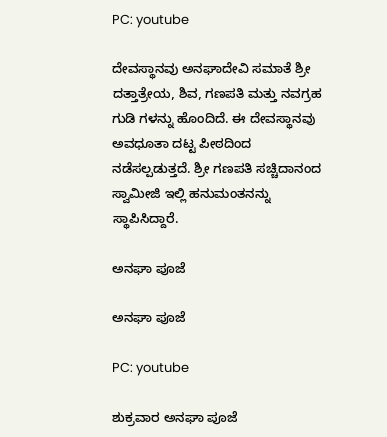PC: youtube

ದೇವಸ್ಥಾನವು ಅನಘಾದೇವಿ ಸಮಾತೆ ಶ್ರೀ ದತ್ತಾತ್ರೇಯ, ಶಿವ, ಗಣಪತಿ ಮತ್ತು ನವಗ್ರಹ ಗುಡಿ ಗಳನ್ನು ಹೊಂದಿದೆ. ಈ ದೇವಸ್ಥಾನವು ಅವಧೂತಾ ದಟ್ಟ ಪೀಠದಿಂದ ನಡೆಸಲ್ಪಡುತ್ತದೆ. ಶ್ರೀ ಗಣಪತಿ ಸಚ್ಚಿದಾನಂದ ಸ್ವಾಮೀಜಿ ಇಲ್ಲಿ ಹನುಮಂತನನ್ನು ಸ್ಥಾಪಿಸಿದ್ದಾರೆ.

ಅನಘಾ ಪೂಜೆ

ಅನಘಾ ಪೂಜೆ

PC: youtube

ಶುಕ್ರವಾರ ಅನಘಾ ಪೂಜೆ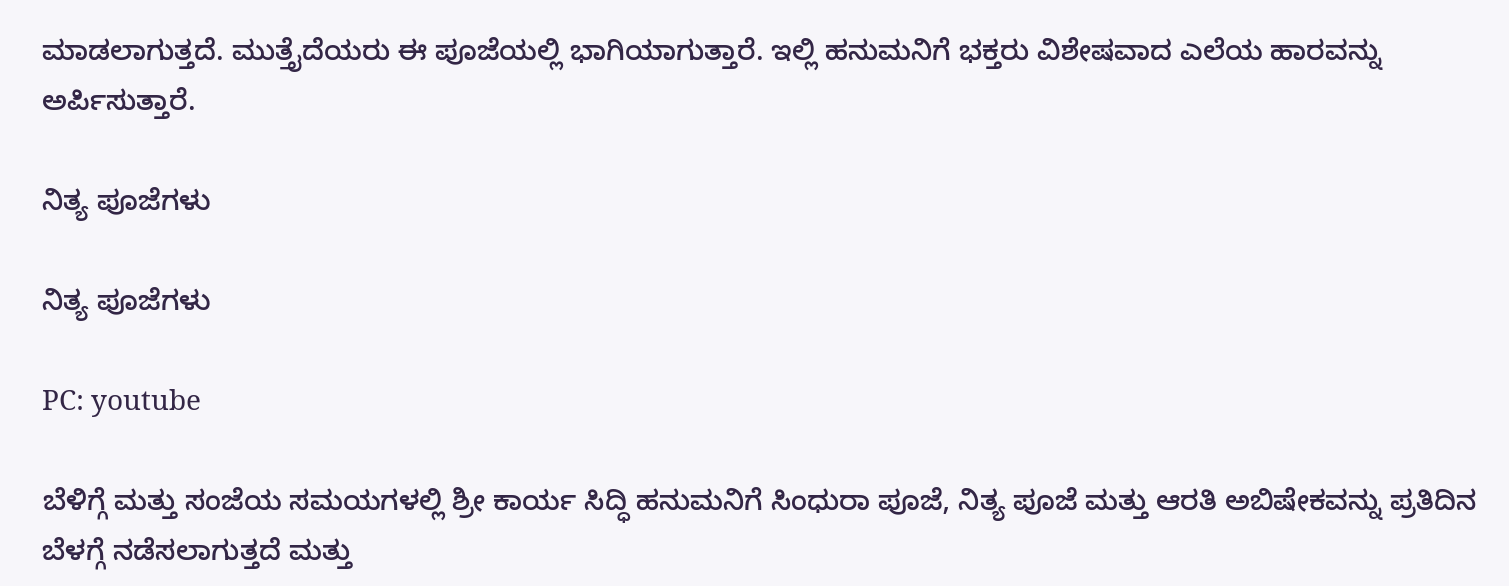ಮಾಡಲಾಗುತ್ತದೆ. ಮುತ್ತೈದೆಯರು ಈ ಪೂಜೆಯಲ್ಲಿ ಭಾಗಿಯಾಗುತ್ತಾರೆ. ಇಲ್ಲಿ ಹನುಮನಿಗೆ ಭಕ್ತರು ವಿಶೇ‍ಷವಾದ ಎಲೆಯ ಹಾರವನ್ನು ಅರ್ಪಿಸುತ್ತಾರೆ.

ನಿತ್ಯ ಪೂಜೆಗಳು

ನಿತ್ಯ ಪೂಜೆಗಳು

PC: youtube

ಬೆಳಿಗ್ಗೆ ಮತ್ತು ಸಂಜೆಯ ಸಮಯಗಳಲ್ಲಿ ಶ್ರೀ ಕಾರ್ಯ ಸಿದ್ಧಿ ಹನುಮನಿಗೆ ಸಿಂಧುರಾ ಪೂಜೆ, ನಿತ್ಯ ಪೂಜೆ ಮತ್ತು ಆರತಿ ಅಬಿಷೇಕವನ್ನು ಪ್ರತಿದಿನ ಬೆಳಗ್ಗೆ ನಡೆಸಲಾಗುತ್ತದೆ ಮತ್ತು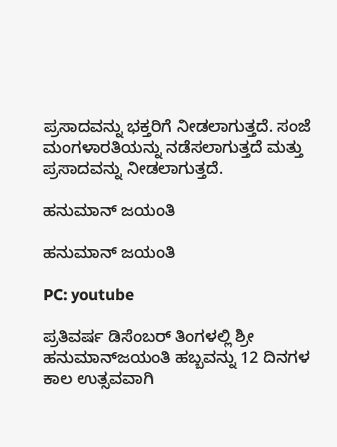ಪ್ರಸಾದವನ್ನು ಭಕ್ತರಿಗೆ ನೀಡಲಾಗುತ್ತದೆ. ಸಂಜೆ ಮಂಗಳಾರತಿಯನ್ನು ನಡೆಸಲಾಗುತ್ತದೆ ಮತ್ತು ಪ್ರಸಾದವನ್ನು ನೀಡಲಾಗುತ್ತದೆ.

ಹನುಮಾನ್ ಜಯಂತಿ

ಹನುಮಾನ್ ಜಯಂತಿ

PC: youtube

ಪ್ರತಿವರ್ಷ ಡಿಸೆಂಬರ್ ತಿಂಗಳಲ್ಲಿ ಶ್ರೀ ಹನುಮಾನ್‌ಜಯಂತಿ ಹಬ್ಬವನ್ನು 12 ದಿನಗಳ ಕಾಲ ಉತ್ಸವವಾಗಿ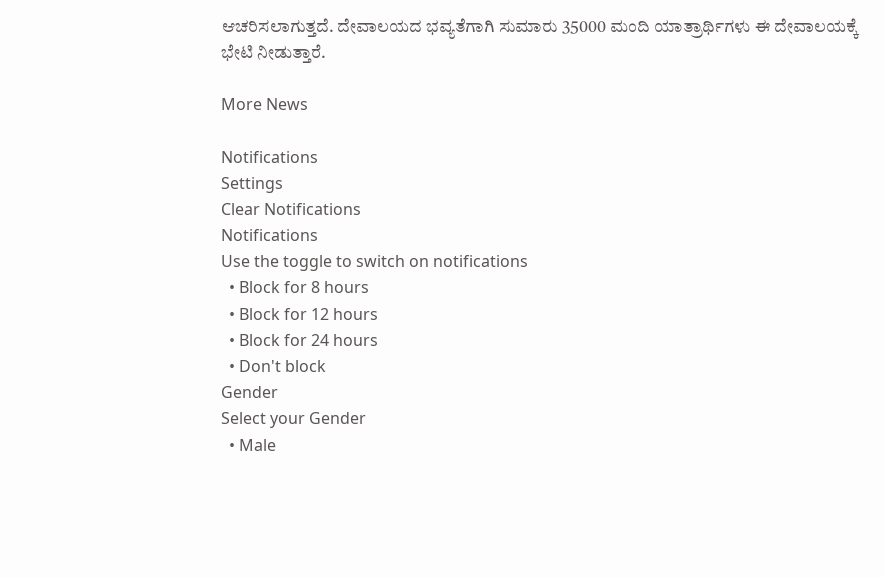ಆಚರಿಸಲಾಗುತ್ತದೆ. ದೇವಾಲಯದ ಭವ್ಯತೆಗಾಗಿ ಸುಮಾರು 35000 ಮಂದಿ ಯಾತ್ರಾರ್ಥಿಗಳು ಈ ದೇವಾಲಯಕ್ಕೆ ಭೇಟಿ ನೀಡುತ್ತಾರೆ.

More News

Notifications
Settings
Clear Notifications
Notifications
Use the toggle to switch on notifications
  • Block for 8 hours
  • Block for 12 hours
  • Block for 24 hours
  • Don't block
Gender
Select your Gender
  • Male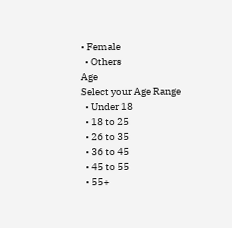• Female
  • Others
Age
Select your Age Range
  • Under 18
  • 18 to 25
  • 26 to 35
  • 36 to 45
  • 45 to 55
  • 55+